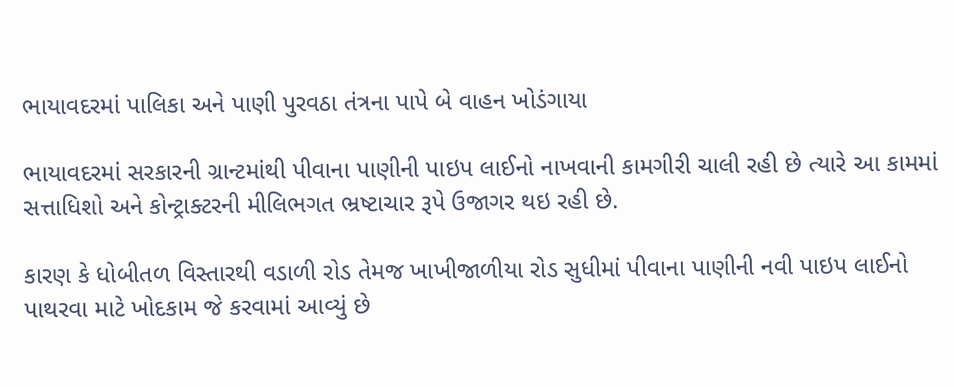ભાયાવદરમાં પાલિકા અને પાણી પુરવઠા તંત્રના પાપે બે વાહન ખોડંગાયા

ભાયાવદરમાં સરકારની ગ્રાન્ટમાંથી પીવાના પાણીની પાઇપ લાઈનો નાખવાની કામગીરી ચાલી રહી છે ત્યારે આ કામમાં સત્તાધિશો અને કોન્ટ્રાક્ટરની મીલિભગત ભ્રષ્ટાચાર રૂપે ઉજાગર થઇ રહી છે.

કારણ કે ધોબીતળ વિસ્તારથી વડાળી રોડ તેમજ ખાખીજાળીયા રોડ સુધીમાં પીવાના પાણીની નવી પાઇપ લાઈનો પાથરવા માટે ખોદકામ જે કરવામાં આવ્યું છે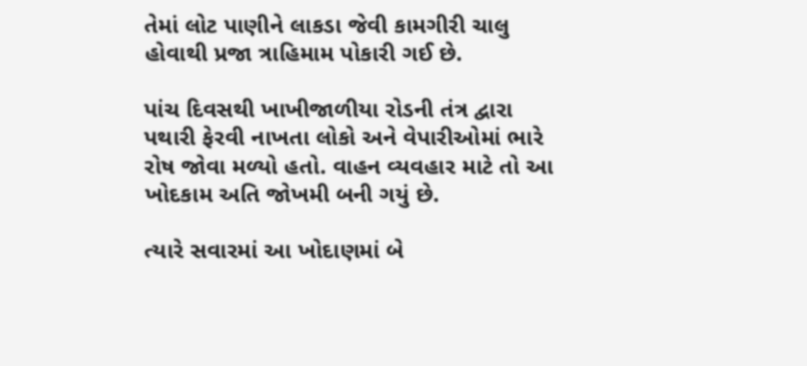તેમાં લોટ પાણીને લાકડા જેવી કામગીરી ચાલુ હોવાથી પ્રજા ત્રાહિમામ પોકારી ગઈ છે.

પાંચ દિવસથી ખાખીજાળીયા રોડની તંત્ર દ્વારા પથારી ફેરવી નાખતા લોકો અને વેપારીઓમાં ભારે રોષ જોવા મળ્યો હતો. વાહન વ્યવહાર માટે તો આ ખોદકામ અતિ જોખમી બની ગયું છે.

ત્યારે સવારમાં આ ખોદાણમાં બે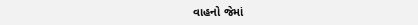વાહનો જેમાં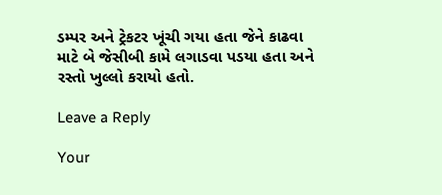ડમ્પર અને ટ્રેકટર ખૂંચી ગયા હતા જેને કાઢવા માટે બે જેસીબી કામે લગાડવા પડયા હતા અને રસ્તો ખુલ્લો કરાયો હતો.

Leave a Reply

Your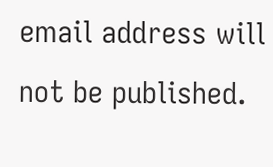email address will not be published.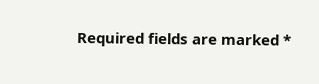Required fields are marked *